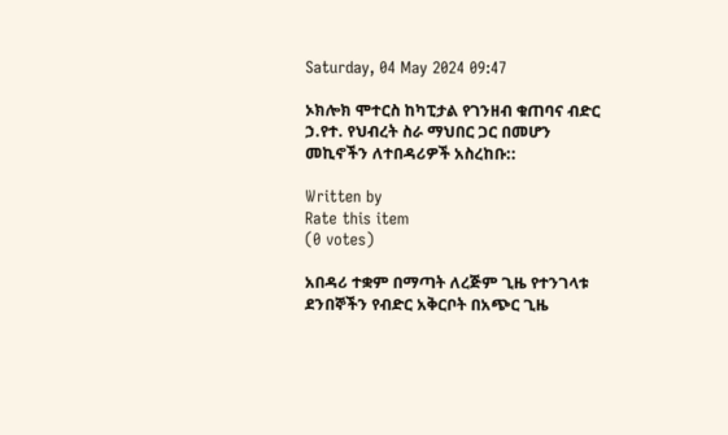Saturday, 04 May 2024 09:47

ኦክሎክ ሞተርስ ከካፒታል የገንዘብ ቁጠባና ብድር ኃ.የተ. የህብረት ስራ ማህበር ጋር በመሆን መኪኖችን ለተበዳሪዎች አስረከቡ::

Written by
Rate this item
(0 votes)

አበዳሪ ተቋም በማጣት ለረጅም ጊዜ የተንገላቱ ደንበኞችን የብድር አቅርቦት በአጭር ጊዜ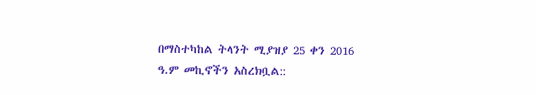በማስተካከል ትላንት ሚያዝያ 25 ቀን 2016 ዓ.ም መኪኖችን አስረክቧል::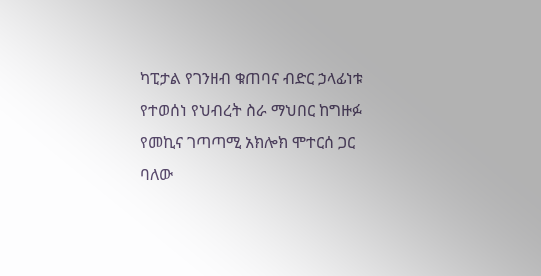ካፒታል የገንዘብ ቁጠባና ብድር ኃላፊነቱ የተወሰነ የህብረት ስራ ማህበር ከግዙፉ የመኪና ገጣጣሚ አክሎክ ሞተርሰ ጋር ባለው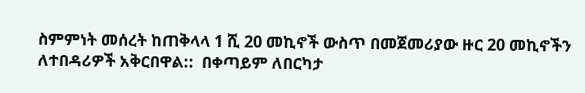ስምምነት መሰረት ከጠቅላላ 1 ሺ 20 መኪኖች ውስጥ በመጀመሪያው ዙር 20 መኪኖችን ለተበዳሪዎች አቅርበዋል::  በቀጣይም ለበርካታ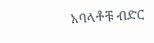አባላቶቹ ብድር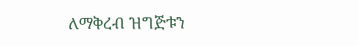ለማቅረብ ዝግጅቱን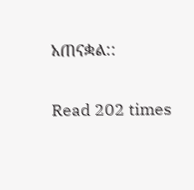አጠናቋል::

Read 202 times